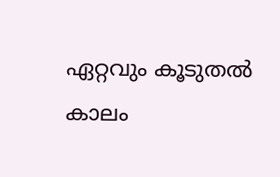ഏറ്റവും കൂടുതൽ കാലം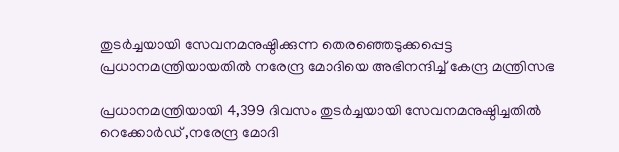തുടർച്ചയായി സേവനമനുഷ്ഠിക്കുന്ന തെരഞ്ഞെടുക്കപ്പെട്ട പ്രധാനമന്ത്രിയായതിൽ നരേന്ദ്ര മോദിയെ അഭിനന്ദിച്ച് കേന്ദ്ര മന്ത്രിസഭ

പ്രധാനമന്ത്രിയായി 4,399 ദിവസം തുടർച്ചയായി സേവനമനുഷ്ഠിച്ചതിൽ റെക്കോർഡ് ,നരേന്ദ്ര മോദി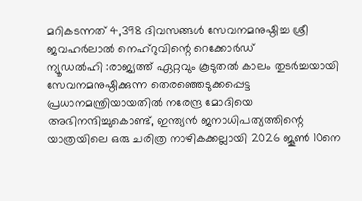മറികടന്നത് 4,398 ദിവസങ്ങൾ സേവനമനുഷ്ഠിച്ച ശ്രീ ജവഹർലാൽ നെഹ്റുവിന്റെ റെക്കോർഡ്
ന്യൂഡൽഹി :രാജ്യത്ത് ഏറ്റവും കൂടുതൽ കാലം തുടർച്ചയായി സേവനമനുഷ്ഠിക്കുന്ന തെരഞ്ഞെടുക്കപ്പെട്ട പ്രധാനമന്ത്രിയായതിൽ നരേന്ദ്ര മോദിയെ അഭിനന്ദിച്ചുകൊണ്ട്, ഇന്ത്യൻ ജനാധിപത്യത്തിന്റെ യാത്രയിലെ ഒരു ചരിത്ര നാഴികക്കല്ലായി 2026 ജൂൺ 10നെ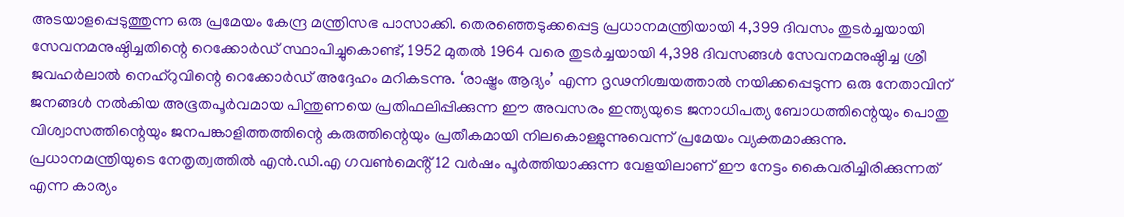അടയാളപ്പെടുത്തുന്ന ഒരു പ്രമേയം കേന്ദ്ര മന്ത്രിസഭ പാസാക്കി. തെരഞ്ഞെടുക്കപ്പെട്ട പ്രധാനമന്ത്രിയായി 4,399 ദിവസം തുടർച്ചയായി സേവനമനുഷ്ഠിച്ചതിന്റെ റെക്കോർഡ് സ്ഥാപിച്ചുകൊണ്ട്, 1952 മുതൽ 1964 വരെ തുടർച്ചയായി 4,398 ദിവസങ്ങൾ സേവനമനുഷ്ഠിച്ച ശ്രീ ജവഹർലാൽ നെഹ്റുവിന്റെ റെക്കോർഡ് അദ്ദേഹം മറികടന്നു. ‘രാഷ്ട്രം ആദ്യം’ എന്ന ദൃഢനിശ്ചയത്താൽ നയിക്കപ്പെടുന്ന ഒരു നേതാവിന് ജനങ്ങൾ നൽകിയ അഭൂതപൂർവമായ പിന്തുണയെ പ്രതിഫലിപ്പിക്കുന്ന ഈ അവസരം ഇന്ത്യയുടെ ജനാധിപത്യ ബോധത്തിന്റെയും പൊതു വിശ്വാസത്തിന്റെയും ജനപങ്കാളിത്തത്തിന്റെ കരുത്തിന്റെയും പ്രതീകമായി നിലകൊള്ളുന്നുവെന്ന് പ്രമേയം വ്യക്തമാക്കുന്നു.
പ്രധാനമന്ത്രിയുടെ നേതൃത്വത്തിൽ എൻ.ഡി.എ ഗവൺമെൻ്റ് 12 വർഷം പൂർത്തിയാക്കുന്ന വേളയിലാണ് ഈ നേട്ടം കൈവരിച്ചിരിക്കുന്നത് എന്ന കാര്യം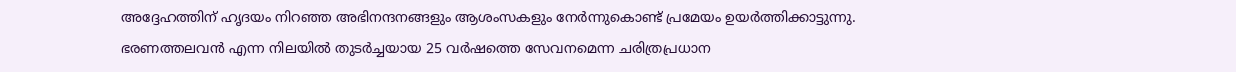അദ്ദേഹത്തിന് ഹൃദയം നിറഞ്ഞ അഭിനന്ദനങ്ങളും ആശംസകളും നേർന്നുകൊണ്ട് പ്രമേയം ഉയർത്തിക്കാട്ടുന്നു. ഭരണത്തലവൻ എന്ന നിലയിൽ തുടർച്ചയായ 25 വർഷത്തെ സേവനമെന്ന ചരിത്രപ്രധാന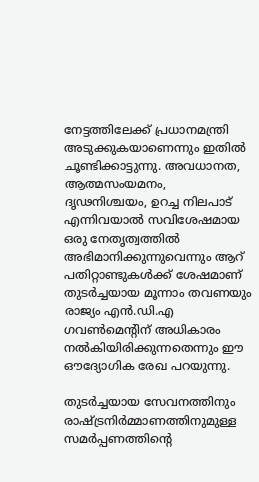നേട്ടത്തിലേക്ക് പ്രധാനമന്ത്രി അടുക്കുകയാണെന്നും ഇതിൽ ചൂണ്ടിക്കാട്ടുന്നു. അവധാനത, ആത്മസംയമനം, ദൃഢനിശ്ചയം, ഉറച്ച നിലപാട് എന്നിവയാൽ സവിശേഷമായ ഒരു നേതൃത്വത്തിൽ അഭിമാനിക്കുന്നുവെന്നും ആറ് പതിറ്റാണ്ടുകൾക്ക് ശേഷമാണ് തുടർച്ചയായ മൂന്നാം തവണയും രാജ്യം എൻ.ഡി.എ ഗവൺമെന്റിന് അധികാരം നൽകിയിരിക്കുന്നതെന്നും ഈ ഔദ്യോഗിക രേഖ പറയുന്നു.

തുടർച്ചയായ സേവനത്തിനും രാഷ്ട്രനിർമ്മാണത്തിനുമുള്ള സമർപ്പണത്തിൻ്റെ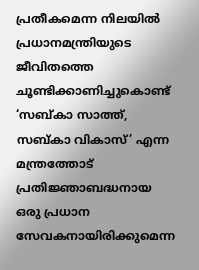പ്രതീകമെന്ന നിലയിൽ പ്രധാനമന്ത്രിയുടെ ജീവിതത്തെ ചൂണ്ടിക്കാണിച്ചുകൊണ്ട് ‘സബ്കാ സാത്ത്, സബ്കാ വികാസ്’ എന്ന മന്ത്രത്തോട് പ്രതിജ്ഞാബദ്ധനായ ഒരു പ്രധാന സേവകനായിരിക്കുമെന്ന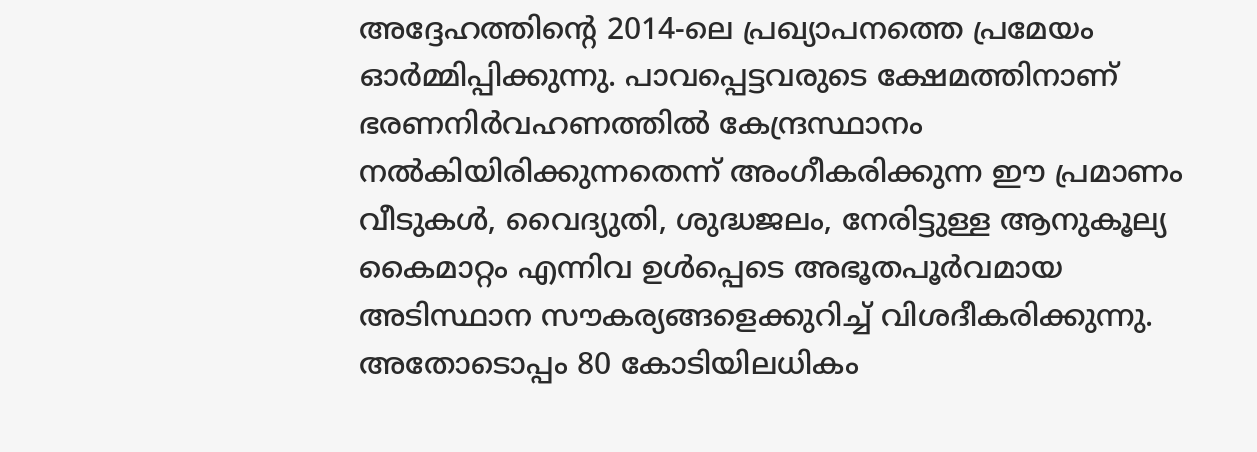അദ്ദേഹത്തിന്റെ 2014-ലെ പ്രഖ്യാപനത്തെ പ്രമേയം ഓർമ്മിപ്പിക്കുന്നു. പാവപ്പെട്ടവരുടെ ക്ഷേമത്തിനാണ് ഭരണനിർവഹണത്തിൽ കേന്ദ്രസ്ഥാനം നൽകിയിരിക്കുന്നതെന്ന് അംഗീകരിക്കുന്ന ഈ പ്രമാണം വീടുകൾ, വൈദ്യുതി, ശുദ്ധജലം, നേരിട്ടുള്ള ആനുകൂല്യ കൈമാറ്റം എന്നിവ ഉൾപ്പെടെ അഭൂതപൂർവമായ അടിസ്ഥാന സൗകര്യങ്ങളെക്കുറിച്ച് വിശദീകരിക്കുന്നു. അതോടൊപ്പം 80 കോടിയിലധികം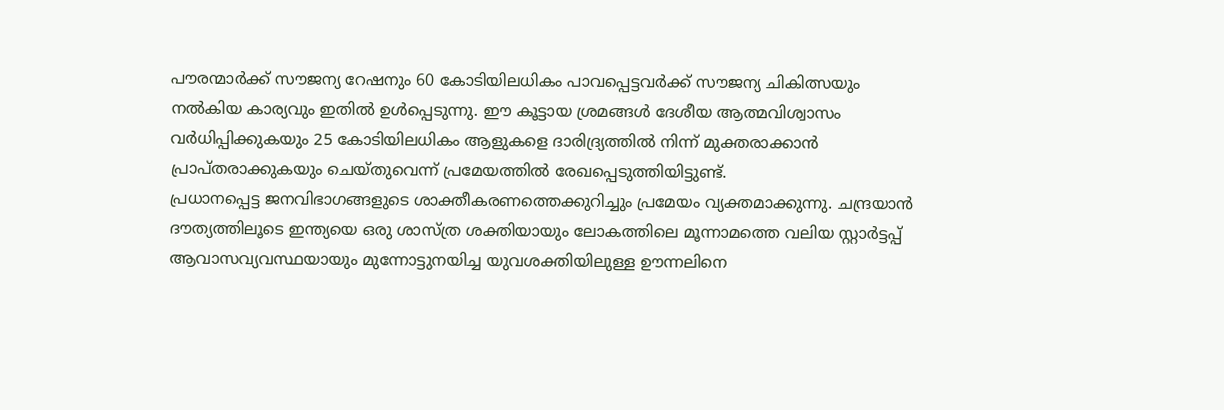പൗരന്മാർക്ക് സൗജന്യ റേഷനും 60 കോടിയിലധികം പാവപ്പെട്ടവർക്ക് സൗജന്യ ചികിത്സയും നൽകിയ കാര്യവും ഇതിൽ ഉൾപ്പെടുന്നു. ഈ കൂട്ടായ ശ്രമങ്ങൾ ദേശീയ ആത്മവിശ്വാസം വർധിപ്പിക്കുകയും 25 കോടിയിലധികം ആളുകളെ ദാരിദ്ര്യത്തിൽ നിന്ന് മുക്തരാക്കാൻ പ്രാപ്തരാക്കുകയും ചെയ്തുവെന്ന് പ്രമേയത്തിൽ രേഖപ്പെടുത്തിയിട്ടുണ്ട്.
പ്രധാനപ്പെട്ട ജനവിഭാഗങ്ങളുടെ ശാക്തീകരണത്തെക്കുറിച്ചും പ്രമേയം വ്യക്തമാക്കുന്നു. ചന്ദ്രയാൻ ദൗത്യത്തിലൂടെ ഇന്ത്യയെ ഒരു ശാസ്ത്ര ശക്തിയായും ലോകത്തിലെ മൂന്നാമത്തെ വലിയ സ്റ്റാർട്ടപ്പ് ആവാസവ്യവസ്ഥയായും മുന്നോട്ടുനയിച്ച യുവശക്തിയിലുള്ള ഊന്നലിനെ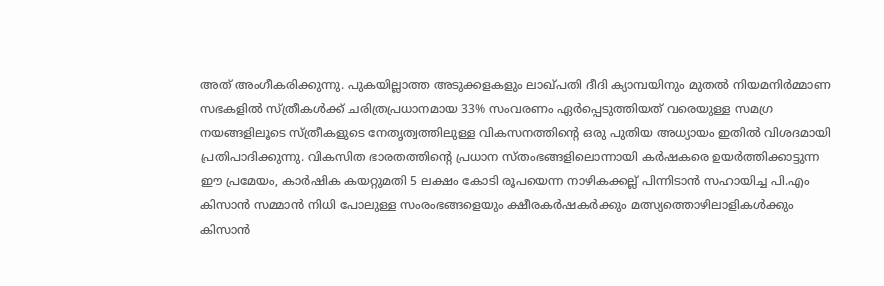അത് അംഗീകരിക്കുന്നു. പുകയില്ലാത്ത അടുക്കളകളും ലാഖ്പതി ദീദി ക്യാമ്പയിനും മുതൽ നിയമനിർമ്മാണ സഭകളിൽ സ്ത്രീകൾക്ക് ചരിത്രപ്രധാനമായ 33% സംവരണം ഏർപ്പെടുത്തിയത് വരെയുള്ള സമഗ്ര നയങ്ങളിലൂടെ സ്ത്രീകളുടെ നേതൃത്വത്തിലുള്ള വികസനത്തിന്റെ ഒരു പുതിയ അധ്യായം ഇതിൽ വിശദമായി പ്രതിപാദിക്കുന്നു. വികസിത ഭാരതത്തിന്റെ പ്രധാന സ്തംഭങ്ങളിലൊന്നായി കർഷകരെ ഉയർത്തിക്കാട്ടുന്ന ഈ പ്രമേയം, കാർഷിക കയറ്റുമതി 5 ലക്ഷം കോടി രൂപയെന്ന നാഴികക്കല്ല് പിന്നിടാൻ സഹായിച്ച പി.എം കിസാൻ സമ്മാൻ നിധി പോലുള്ള സംരംഭങ്ങളെയും ക്ഷീരകർഷകർക്കും മത്സ്യത്തൊഴിലാളികൾക്കും കിസാൻ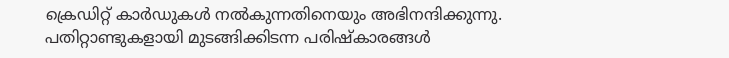ക്രെഡിറ്റ് കാർഡുകൾ നൽകുന്നതിനെയും അഭിനന്ദിക്കുന്നു.
പതിറ്റാണ്ടുകളായി മുടങ്ങിക്കിടന്ന പരിഷ്കാരങ്ങൾ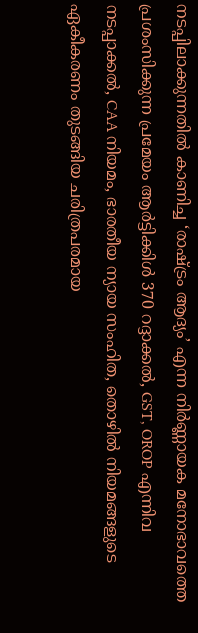നടപ്പിലാക്കുന്നതിൽ കാണിച്ച ‘രാഷ്ട്രം ആദ്യം’ എന്ന നിർണ്ണായക മനോഭാവത്തെ പ്രശംസിക്കുന്ന പ്രമേയം ആർട്ടിക്കിൾ 370 റദ്ദാക്കൽ, GST, OROP എന്നിവ നടപ്പാക്കൽ, CAA നിയമം, ഭാരതീയ ന്യായ സംഹിത, തൊഴിൽ നിയമങ്ങളുടെ ഏകീകരണം തുടങ്ങിയ ചരിത്രപരമായ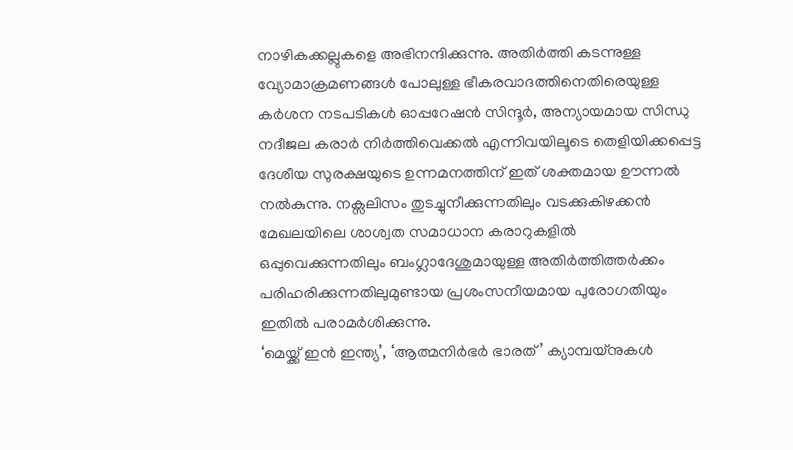നാഴികക്കല്ലുകളെ അഭിനന്ദിക്കുന്നു. അതിർത്തി കടന്നുള്ള വ്യോമാക്രമണങ്ങൾ പോലുള്ള ഭീകരവാദത്തിനെതിരെയുള്ള കർശന നടപടികൾ ഓപ്പറേഷൻ സിന്ദൂർ, അന്യായമായ സിന്ധു നദീജല കരാർ നിർത്തിവെക്കൽ എന്നിവയിലൂടെ തെളിയിക്കപ്പെട്ട ദേശീയ സുരക്ഷയുടെ ഉന്നമനത്തിന് ഇത് ശക്തമായ ഊന്നൽ നൽകുന്നു. നക്സലിസം തുടച്ചുനീക്കുന്നതിലും വടക്കുകിഴക്കൻ മേഖലയിലെ ശാശ്വത സമാധാന കരാറുകളിൽ ഒപ്പുവെക്കുന്നതിലും ബംഗ്ലാദേശുമായുള്ള അതിർത്തിത്തർക്കം പരിഹരിക്കുന്നതിലുമുണ്ടായ പ്രശംസനീയമായ പുരോഗതിയും ഇതിൽ പരാമർശിക്കുന്നു.
‘മെയ്ക്ക് ഇൻ ഇന്ത്യ’, ‘ആത്മനിർഭർ ഭാരത്’ ക്യാമ്പയ്നുകൾ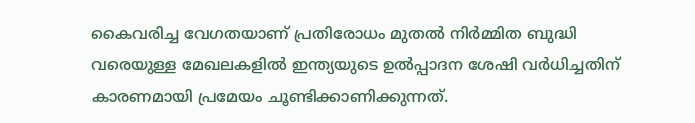കൈവരിച്ച വേഗതയാണ് പ്രതിരോധം മുതൽ നിർമ്മിത ബുദ്ധി വരെയുള്ള മേഖലകളിൽ ഇന്ത്യയുടെ ഉൽപ്പാദന ശേഷി വർധിച്ചതിന് കാരണമായി പ്രമേയം ചൂണ്ടിക്കാണിക്കുന്നത്.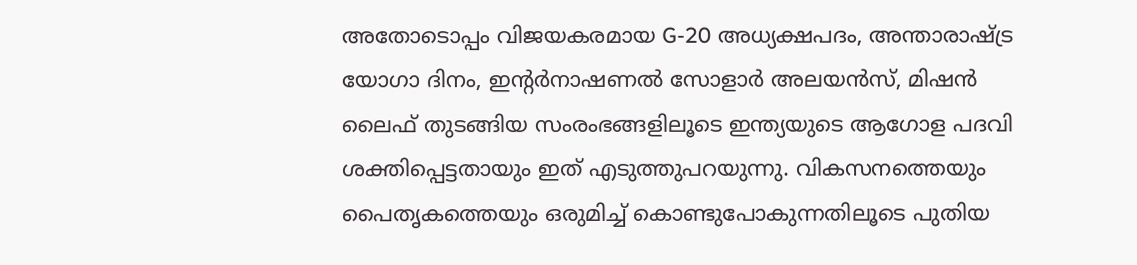അതോടൊപ്പം വിജയകരമായ G-20 അധ്യക്ഷപദം, അന്താരാഷ്ട്ര യോഗാ ദിനം, ഇന്റർനാഷണൽ സോളാർ അലയൻസ്, മിഷൻ ലൈഫ് തുടങ്ങിയ സംരംഭങ്ങളിലൂടെ ഇന്ത്യയുടെ ആഗോള പദവി ശക്തിപ്പെട്ടതായും ഇത് എടുത്തുപറയുന്നു. വികസനത്തെയും പൈതൃകത്തെയും ഒരുമിച്ച് കൊണ്ടുപോകുന്നതിലൂടെ പുതിയ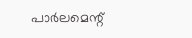പാർലമെന്റ്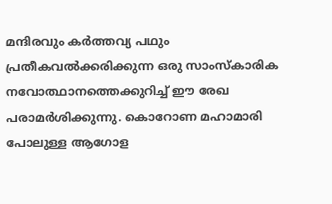മന്ദിരവും കർത്തവ്യ പഥും പ്രതീകവൽക്കരിക്കുന്ന ഒരു സാംസ്കാരിക നവോത്ഥാനത്തെക്കുറിച്ച് ഈ രേഖ പരാമർശിക്കുന്നു. കൊറോണ മഹാമാരി പോലുള്ള ആഗോള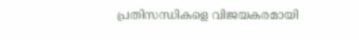പ്രതിസന്ധികളെ വിജയകരമായി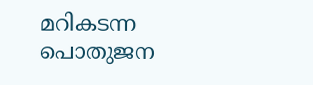മറികടന്ന പൊതുജന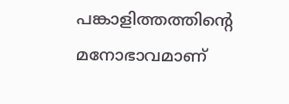പങ്കാളിത്തത്തിന്റെ മനോഭാവമാണ്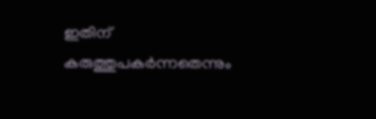ഇതിന് കരുത്തുപകർന്നതെന്നും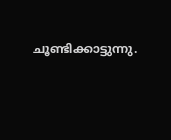ചൂണ്ടിക്കാട്ടുന്നു.